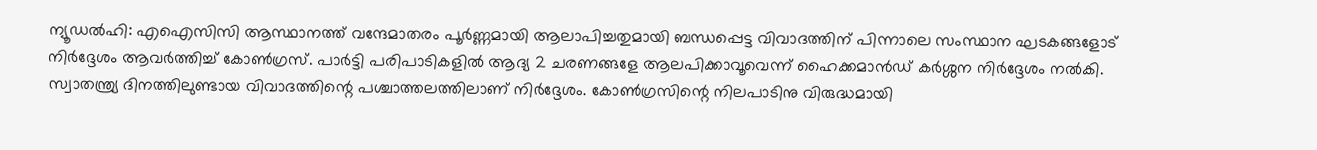ന്യൂഡല്‍ഹി: എഐസിസി ആസ്ഥാനത്ത് വന്ദേമാതരം പൂര്‍ണ്ണമായി ആലാപിച്ചതുമായി ബന്ധപ്പെട്ട വിവാദത്തിന് പിന്നാലെ സംസ്ഥാന ഘടകങ്ങളോട് നിര്‍ദ്ദേശം ആവര്‍ത്തിച്ച് കോണ്‍ഗ്രസ്. പാര്‍ട്ടി പരിപാടികളില്‍ ആദ്യ 2 ചരണങ്ങളേ ആലപിക്കാവൂവെന്ന് ഹൈക്കമാന്‍ഡ് കര്‍ശ്ശന നിര്‍ദ്ദേശം നല്‍കി. സ്വാതന്ത്ര്യ ദിനത്തിലുണ്ടായ വിവാദത്തിന്റെ പശ്ചാത്തലത്തിലാണ് നിര്‍ദ്ദേശം. കോണ്‍ഗ്രസിന്റെ നിലപാടിനു വിരുദ്ധമായി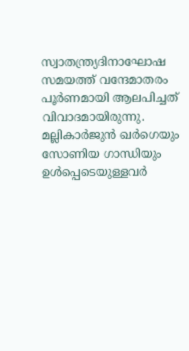സ്വാതന്ത്ര്യദിനാഘോഷ സമയത്ത് വന്ദേമാതരം പൂര്‍ണമായി ആലപിച്ചത് വിവാദമായിരുന്നു. മല്ലികാര്‍ജുന്‍ ഖര്‍ഗെയും സോണിയ ഗാന്ധിയും ഉള്‍പ്പെടെയുള്ളവര്‍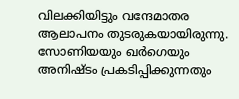വിലക്കിയിട്ടും വന്ദേമാതര ആലാപനം തുടരുകയായിരുന്നു. സോണിയയും ഖര്‍ഗെയും അനിഷ്ടം പ്രകടിപ്പിക്കുന്നതും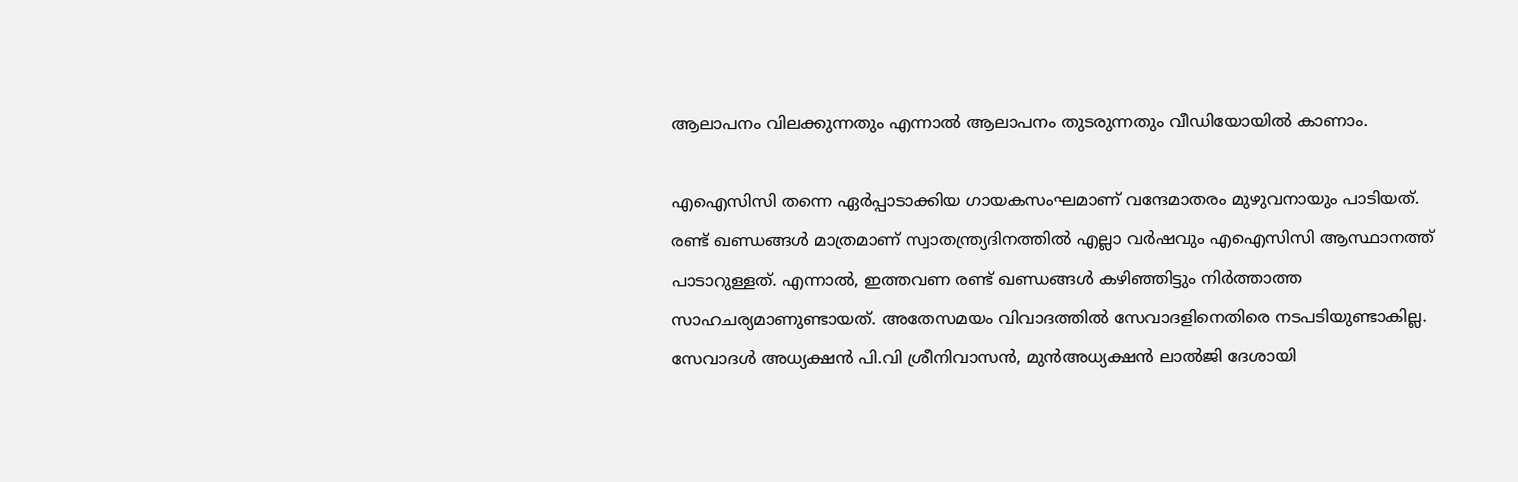ആലാപനം വിലക്കുന്നതും എന്നാല്‍ ആലാപനം തുടരുന്നതും വീഡിയോയില്‍ കാണാം.

എഐസിസി തന്നെ ഏര്‍പ്പാടാക്കിയ ഗായകസംഘമാണ് വന്ദേമാതരം മുഴുവനായും പാടിയത്. രണ്ട് ഖണ്ഡങ്ങള്‍ മാത്രമാണ് സ്വാതന്ത്ര്യദിനത്തില്‍ എല്ലാ വര്‍ഷവും എഐസിസി ആസ്ഥാനത്ത് പാടാറുള്ളത്. എന്നാല്‍, ഇത്തവണ രണ്ട് ഖണ്ഡങ്ങള്‍ കഴിഞ്ഞിട്ടും നിര്‍ത്താത്ത സാഹചര്യമാണുണ്ടായത്. അതേസമയം വിവാദത്തില്‍ സേവാദളിനെതിരെ നടപടിയുണ്ടാകില്ല. സേവാദള്‍ അധ്യക്ഷന്‍ പി.വി ശ്രീനിവാസന്‍, മുന്‍അധ്യക്ഷന്‍ ലാല്‍ജി ദേശായി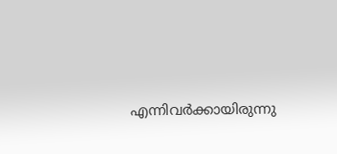എന്നിവര്‍ക്കായിരുന്നു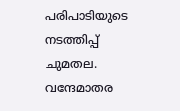പരിപാടിയുടെ നടത്തിപ്പ് ചുമതല. വന്ദേമാതര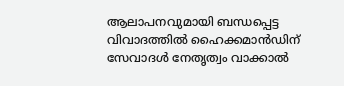ആലാപനവുമായി ബന്ധപ്പെട്ട വിവാദത്തില്‍ ഹൈക്കമാന്‍ഡിന് സേവാദള്‍ നേതൃത്വം വാക്കാല്‍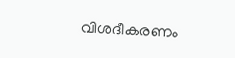വിശദീകരണം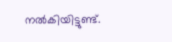നല്‍കിയിട്ടുണ്ട്.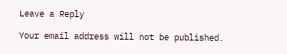Leave a Reply

Your email address will not be published.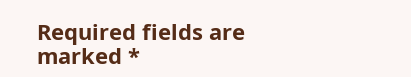Required fields are marked *